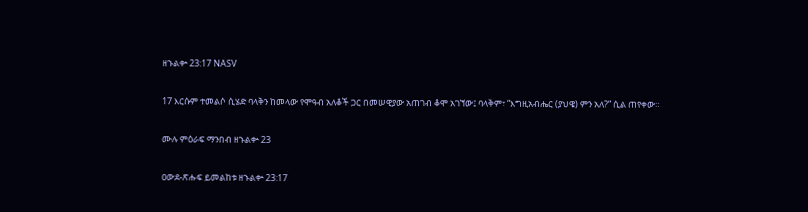ዘኁልቍ 23:17 NASV

17 እርሱም ተመልሶ ሲሄድ ባላቅን ከመላው የሞዓብ አለቆች ጋር በመሠዊያው አጠገብ ቆሞ አገኘው፤ ባላቅም፣ “እግዚአብሔር (ያህዌ) ምን አለ?” ሲል ጠየቀው።

ሙሉ ምዕራፍ ማንበብ ዘኁልቍ 23

ዐውደ-ጽሑፍ ይመልከቱ ዘኁልቍ 23:17